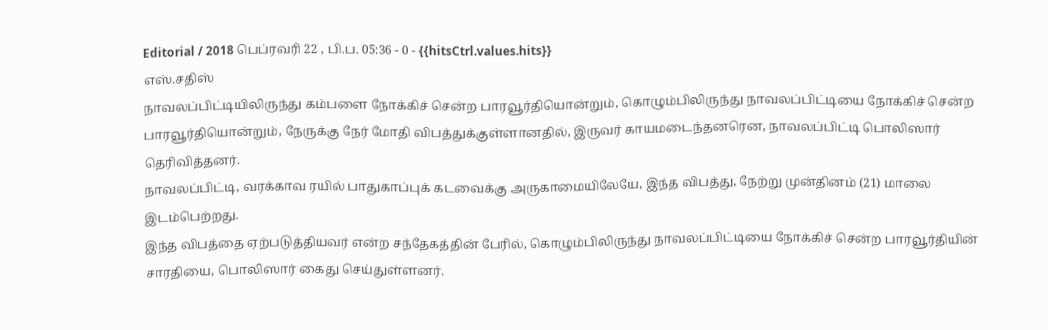Editorial / 2018 பெப்ரவரி 22 , பி.ப. 05:36 - 0 - {{hitsCtrl.values.hits}}
எஸ்.சதிஸ்
நாவலப்பிட்டியிலிருந்து கம்பளை நோக்கிச் சென்ற பாரவூர்தியொன்றும், கொழும்பிலிருந்து நாவலப்பிட்டியை நோக்கிச் சென்ற பாரவூர்தியொன்றும், நேருக்கு நேர் மோதி விபத்துக்குள்ளானதில், இருவர் காயமடைந்தனரென, நாவலப்பிட்டி பொலிஸார் தெரிவித்தனர்.
நாவலப்பிட்டி, வரக்காவ ரயில் பாதுகாப்புக் கடவைக்கு அருகாமையிலேயே, இந்த விபத்து, நேற்று முன்தினம் (21) மாலை இடம்பெற்றது.
இந்த விபத்தை ஏற்படுத்தியவர் என்ற சந்தேகத்தின் பேரில், கொழும்பிலிருந்து நாவலப்பிட்டியை நோக்கிச் சென்ற பாரவூர்தியின் சாரதியை, பொலிஸார் கைது செய்துள்ளனர்.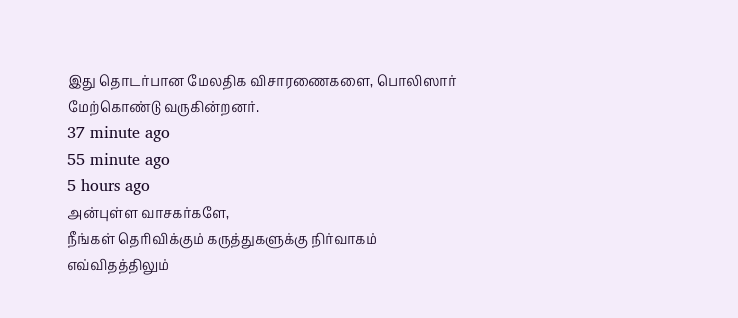இது தொடர்பான மேலதிக விசாரணைகளை, பொலிஸார் மேற்கொண்டு வருகின்றனர்.
37 minute ago
55 minute ago
5 hours ago
அன்புள்ள வாசகர்களே,
நீங்கள் தெரிவிக்கும் கருத்துகளுக்கு நிர்வாகம் எவ்விதத்திலும்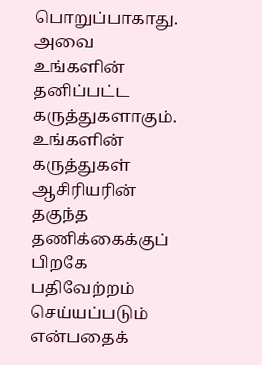பொறுப்பாகாது. அவை உங்களின் தனிப்பட்ட கருத்துகளாகும். உங்களின் கருத்துகள் ஆசிரியரின் தகுந்த தணிக்கைக்குப் பிறகே பதிவேற்றம் செய்யப்படும் என்பதைக்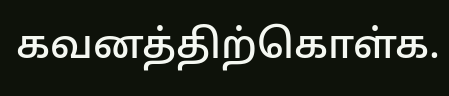கவனத்திற்கொள்க.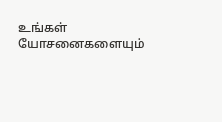உங்கள் யோசனைகளையும்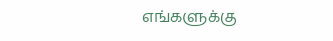எங்களுக்கு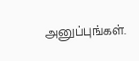அனுப்புங்கள்.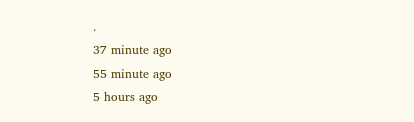.
37 minute ago
55 minute ago
5 hours ago